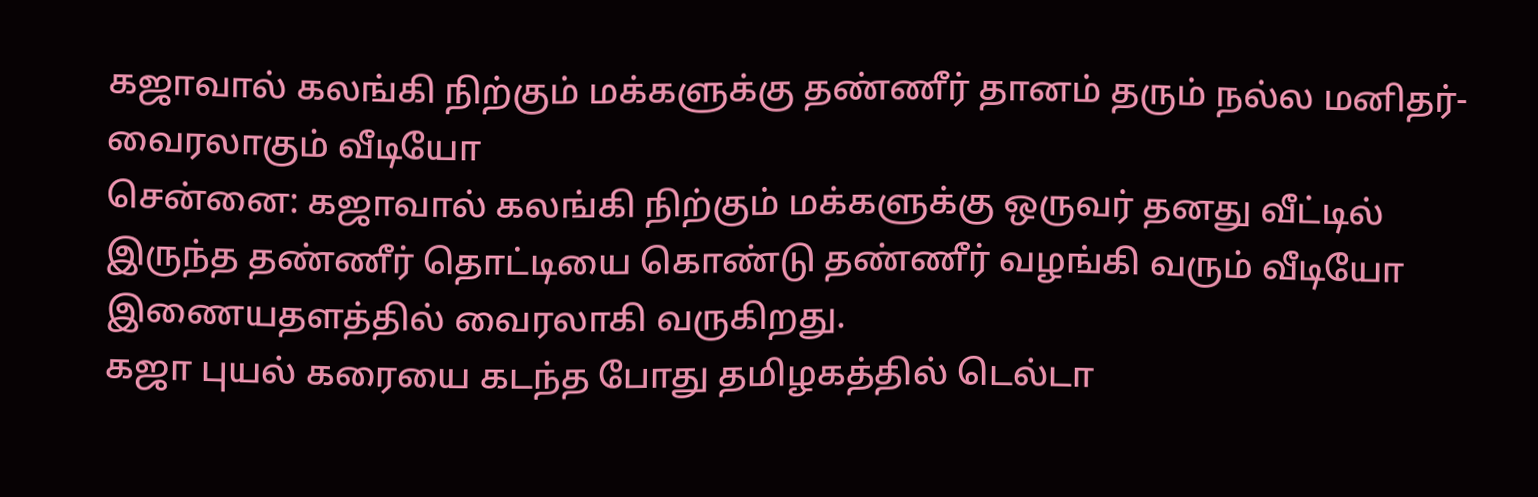கஜாவால் கலங்கி நிற்கும் மக்களுக்கு தண்ணீர் தானம் தரும் நல்ல மனிதர்- வைரலாகும் வீடியோ
சென்னை: கஜாவால் கலங்கி நிற்கும் மக்களுக்கு ஒருவர் தனது வீட்டில் இருந்த தண்ணீர் தொட்டியை கொண்டு தண்ணீர் வழங்கி வரும் வீடியோ இணையதளத்தில் வைரலாகி வருகிறது.
கஜா புயல் கரையை கடந்த போது தமிழகத்தில் டெல்டா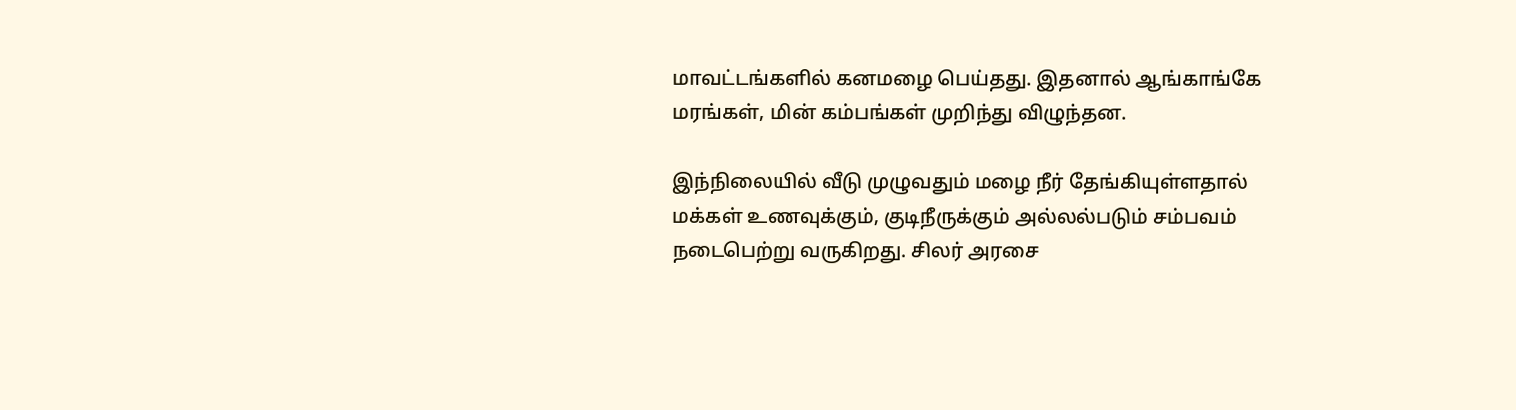மாவட்டங்களில் கனமழை பெய்தது. இதனால் ஆங்காங்கே மரங்கள், மின் கம்பங்கள் முறிந்து விழுந்தன.

இந்நிலையில் வீடு முழுவதும் மழை நீர் தேங்கியுள்ளதால் மக்கள் உணவுக்கும், குடிநீருக்கும் அல்லல்படும் சம்பவம் நடைபெற்று வருகிறது. சிலர் அரசை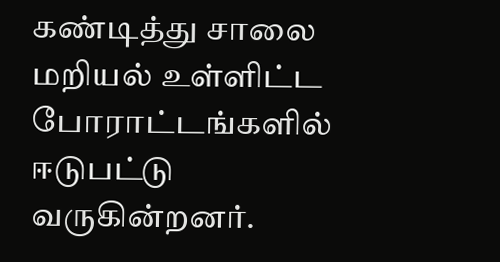கண்டித்து சாலை மறியல் உள்ளிட்ட போராட்டங்களில் ஈடுபட்டு வருகின்றனர்.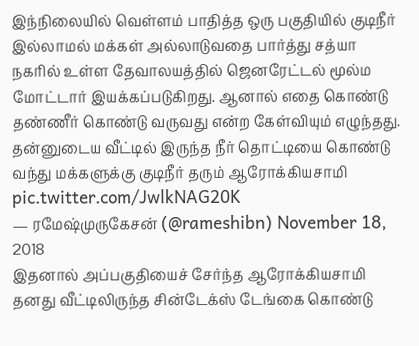இந்நிலையில் வெள்ளம் பாதித்த ஒரு பகுதியில் குடிநீர் இல்லாமல் மக்கள் அல்லாடுவதை பார்த்து சத்யா நகரில் உள்ள தேவாலயத்தில் ஜெனரேட்டல் மூல்ம மோட்டார் இயக்கப்படுகிறது. ஆனால் எதை கொண்டு தண்ணீர் கொண்டு வருவது என்ற கேள்வியும் எழுந்தது.
தன்னுடைய வீட்டில் இருந்த நீர் தொட்டியை கொண்டு வந்து மக்களுக்கு குடிநீர் தரும் ஆரோக்கியசாமி pic.twitter.com/JwlkNAG20K
— ரமேஷ்முருகேசன் (@rameshibn) November 18, 2018
இதனால் அப்பகுதியைச் சேர்ந்த ஆரோக்கியசாமி தனது வீட்டிலிருந்த சின்டேக்ஸ் டேங்கை கொண்டு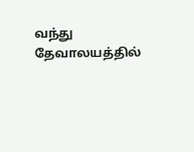வந்து தேவாலயத்தில்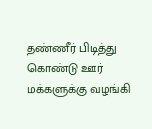தண்ணீர் பிடித்து கொண்டு ஊர் மக்களுக்கு வழங்கி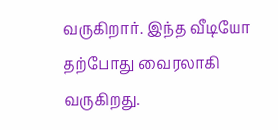வருகிறார். இந்த வீடியோ தற்போது வைரலாகி வருகிறது.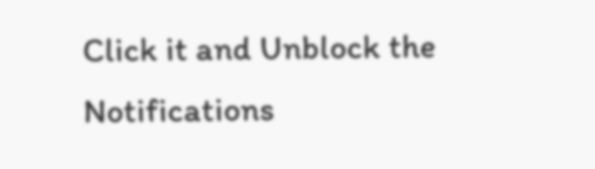Click it and Unblock the Notifications